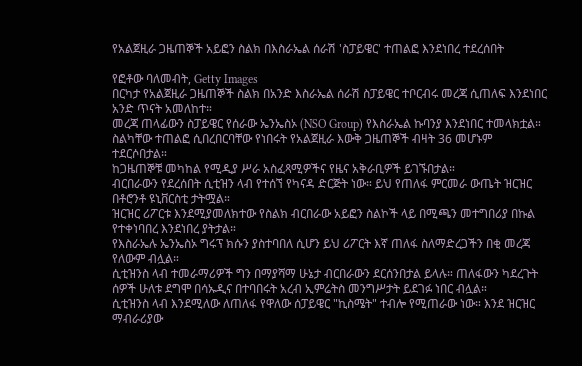የአልጀዚራ ጋዜጠኞች አይፎን ስልክ በእስራኤል ሰራሽ 'ስፓይዌር' ተጠልፎ እንደነበረ ተደረሰበት

የፎቶው ባለመብት, Getty Images
በርካታ የአልጀዚራ ጋዜጠኞች ስልክ በአንድ እስራኤል ሰራሽ ስፓይዌር ተቦርብሩ መረጃ ሲጠለፍ እንደነበር አንድ ጥናት አመለከተ።
መረጃ ጠላፊውን ስፓይዌር የሰራው ኤንኤስኦ (NSO Group) የእስራኤል ኩባንያ እንደነበር ተመላክቷል።
ስልካቸው ተጠልፎ ሲበረበርባቸው የነበሩት የአልጀዚራ እውቅ ጋዜጠኞች ብዛት 36 መሆኑም ተደርሶበታል።
ከጋዜጠኞቹ መካከል የሚዲያ ሥራ አስፈጻሚዎችና የዜና አቅራቢዎች ይገኙበታል።
ብርበራውን የደረሰበት ሲቲዝን ላብ የተሰኘ የካናዳ ድርጅት ነው። ይህ የጠለፋ ምርመራ ውጤት ዝርዝር በቶሮንቶ ዩኒቨርስቲ ታትሟል።
ዝርዝር ሪፖርቱ እንደሚያመለክተው የስልክ ብርበራው አይፎን ስልኮች ላይ በሚጫን መተግበሪያ በኩል የተቀነባበረ እንደነበረ ያትታል።
የእስራኤሉ ኤንኤስኦ ግሩፕ ክሱን ያስተባበለ ሲሆን ይህ ሪፖርት እኛ ጠለፋ ስለማድረጋችን በቂ መረጃ የለውም ብሏል።
ሲቲዝንስ ላብ ተመራማሪዎች ግን በማያሻማ ሁኔታ ብርበራውን ደርሰንበታል ይላሉ። ጠለፋውን ካደረጉት ሰዎች ሁለቱ ደግሞ በሳኡዲና በተባበሩት አረብ ኢምሬትስ መንግሥታት ይደገፉ ነበር ብሏል።
ሲቲዝንስ ላብ እንደሚለው ለጠለፋ የዋለው ሰፓይዌር "ኪስሜት" ተብሎ የሚጠራው ነው። እንደ ዝርዝር ማብራሪያው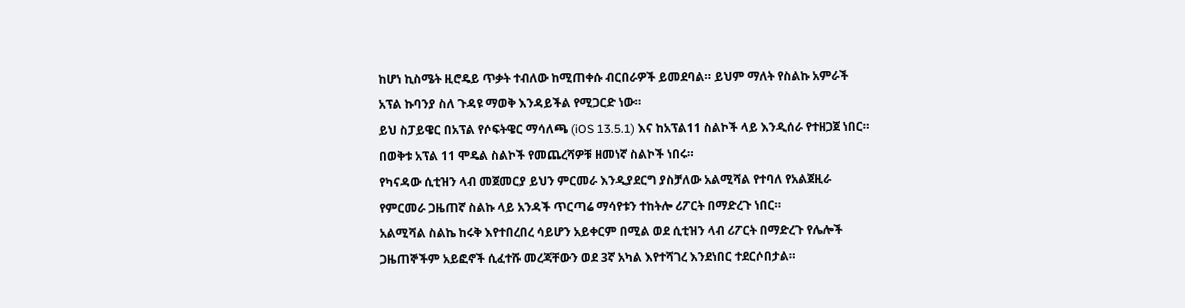ከሆነ ኪስሜት ዚሮዴይ ጥቃት ተብለው ከሚጠቀሱ ብርበራዎች ይመደባል። ይህም ማለት የስልኩ አምራች አፕል ኩባንያ ስለ ጉዳዩ ማወቅ እንዳይችል የሚጋርድ ነው።
ይህ ስፓይዌር በአፕል የሶፍትዌር ማሳለጫ (iOS 13.5.1) እና ከአፕል11 ስልኮች ላይ እንዲሰራ የተዘጋጀ ነበር። በወቅቱ አፕል 11 ሞዴል ስልኮች የመጨረሻዎቹ ዘመነኛ ስልኮች ነበሩ።
የካናዳው ሲቲዝን ላብ መጀመርያ ይህን ምርመራ እንዲያደርግ ያስቻለው አልሚሻል የተባለ የአልጀዚራ የምርመራ ጋዜጠኛ ስልኩ ላይ አንዳች ጥርጣሬ ማሳየቱን ተከትሎ ሪፖርት በማድረጉ ነበር።
አልሚሻል ስልኬ ከሩቅ እየተበረበረ ሳይሆን አይቀርም በሚል ወደ ሲቲዝን ላብ ሪፖርት በማድረጉ የሌሎች ጋዜጠኞችም አይፎኖች ሲፈተሹ መረጃቸውን ወደ 3ኛ አካል እየተሻገረ እንደነበር ተደርሶበታል።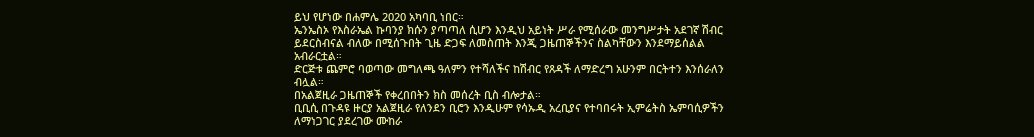ይህ የሆነው በሐምሌ 2020 አካባቢ ነበር።
ኤንኤስኦ የእስራኤል ኩባንያ ክሱን ያጣጣለ ሲሆን እንዲህ አይነት ሥራ የሚሰራው መንግሥታት አደገኛ ሽብር ይደርስብናል ብለው በሚሰጉበት ጊዜ ድጋፍ ለመስጠት እንጂ ጋዜጠኞችንና ስልካቸውን እንደማይሰልል አብራርቷል።
ድርጅቱ ጨምሮ ባወጣው መግለጫ ዓለምን የተሻለችና ከሽብር የጸዳች ለማድረግ አሁንም በርትተን እንሰራለን ብሏል።
በአልጀዚራ ጋዜጠኞች የቀረበበትን ክስ መሰረት ቢስ ብሎታል።
ቢቢሲ በጉዳዩ ዙርያ አልጀዚራ የለንደን ቢሮን እንዲሁም የሳኡዲ አረቢያና የተባበሩት ኢምሬትስ ኤምባሲዎችን ለማነጋገር ያደረገው ሙከራ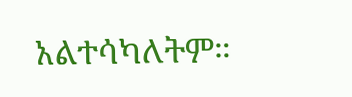አልተሳካለትም።